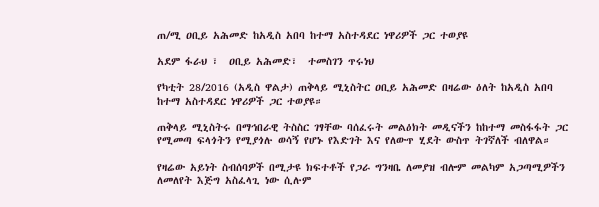ጠ/ሚ ዐቢይ አሕመድ ከአዲስ አበባ ከተማ አስተዳደር ነዋሪዎች ጋር ተወያዩ

አደም ፋራህ ፣  ዐቢይ አሕመድ፣  ተመስገን ጥሩነህ

የካቲት 28/2016 (አዲስ ዋልታ) ጠቅላይ ሚኒስትር ዐቢይ አሕመድ በዛሬው ዕለት ከአዲስ አበባ ከተማ አስተዳደር ነዋሪዎች ጋር ተወያዩ።

ጠቅላይ ሚኒስትሩ በማኅበራዊ ትስስር ገፃቸው ባሰፈሩት መልዕክት መዲናችን ከከተማ መስፋፋት ጋር የሚመጣ ፍላጎትን የሚያጎሉ ወሳኝ የሆኑ የእድገት እና የለውጥ ሂደት ውስጥ ትገኛለች ብለዋል።

የዛሬው አይነት ስብሰባዎች በሚታዩ ክፍተቶች የጋራ ግንዛቤ ለመያዝ ብሎም መልካም አጋጣሚዎችን ለመለየት እጅግ አስፈላጊ ነው ሲሉም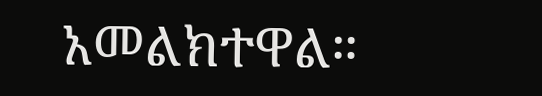አመልክተዋል።